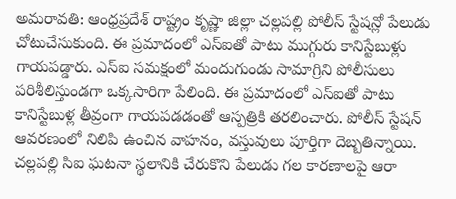అమరావతి: ఆంధ్రప్రదేశ్ రాష్ట్రం కృష్ణా జిల్లా చల్లపల్లి పోలీస్ స్టేషన్లో పేలుడు చోటుచేసుకుంది. ఈ ప్రమాదంలో ఎస్ఐతో పాటు ముగ్గురు కానిస్టేబుళ్లు గాయపడ్డారు. ఎస్ఐ సమక్షంలో మందుగుండు సామాగ్రిని పోలీసులు పరిశీలిస్తుండగా ఒక్కసారిగా పేలింది. ఈ ప్రమాదంలో ఎస్ఐతో పాటు కానిస్టేబుళ్ల తీవ్రంగా గాయపడడంతో ఆస్పత్రికి తరలించారు. పోలీస్ స్టేషన్ ఆవరణంలో నిలిపి ఉంచిన వాహనం, వస్తువులు పూర్తిగా దెబ్బతిన్నాయి. చల్లపల్లి సిఐ ఘటనా స్థలానికి చేరుకొని పేలుడు గల కారణాలపై ఆరా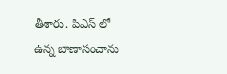తీశారు. పిఎస్ లో ఉన్న బాణాసంచాను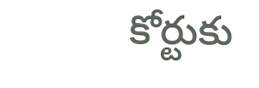కోర్టుకు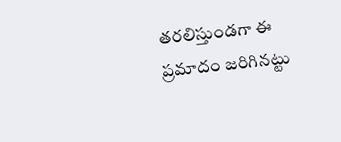తరలిస్తుండగా ఈ ప్రమాదం జరిగినట్టు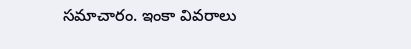సమాచారం. ఇంకా వివరాలు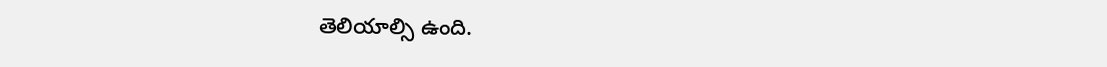తెలియాల్సి ఉంది.